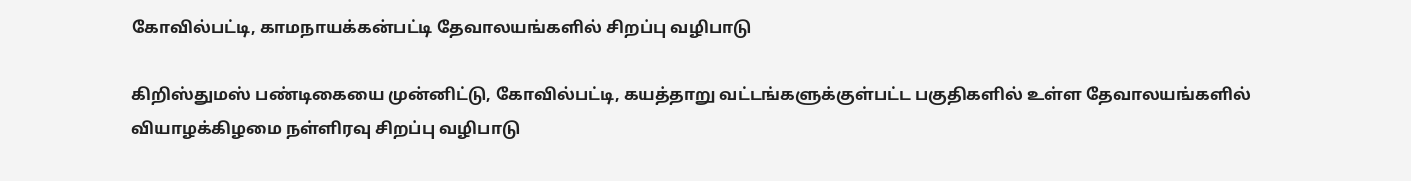கோவில்பட்டி, காமநாயக்கன்பட்டி தேவாலயங்களில் சிறப்பு வழிபாடு

கிறிஸ்துமஸ் பண்டிகையை முன்னிட்டு, கோவில்பட்டி, கயத்தாறு வட்டங்களுக்குள்பட்ட பகுதிகளில் உள்ள தேவாலயங்களில் வியாழக்கிழமை நள்ளிரவு சிறப்பு வழிபாடு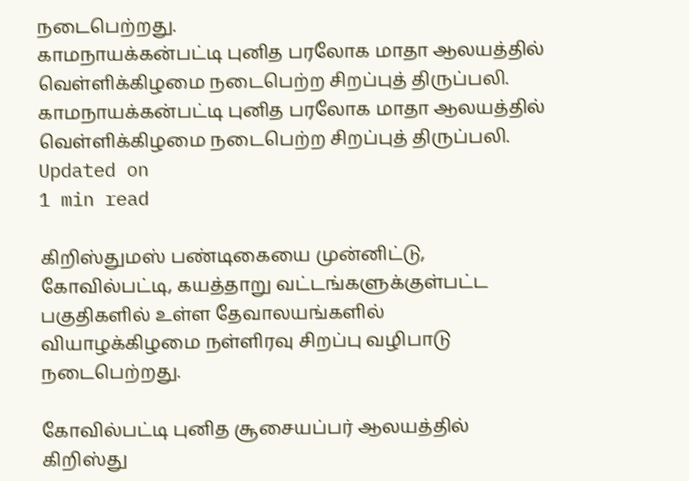நடைபெற்றது.
காமநாயக்கன்பட்டி புனித பரலோக மாதா ஆலயத்தில் வெள்ளிக்கிழமை நடைபெற்ற சிறப்புத் திருப்பலி.
காமநாயக்கன்பட்டி புனித பரலோக மாதா ஆலயத்தில் வெள்ளிக்கிழமை நடைபெற்ற சிறப்புத் திருப்பலி.
Updated on
1 min read

கிறிஸ்துமஸ் பண்டிகையை முன்னிட்டு, கோவில்பட்டி, கயத்தாறு வட்டங்களுக்குள்பட்ட பகுதிகளில் உள்ள தேவாலயங்களில் வியாழக்கிழமை நள்ளிரவு சிறப்பு வழிபாடு நடைபெற்றது.

கோவில்பட்டி புனித சூசையப்பர் ஆலயத்தில் கிறிஸ்து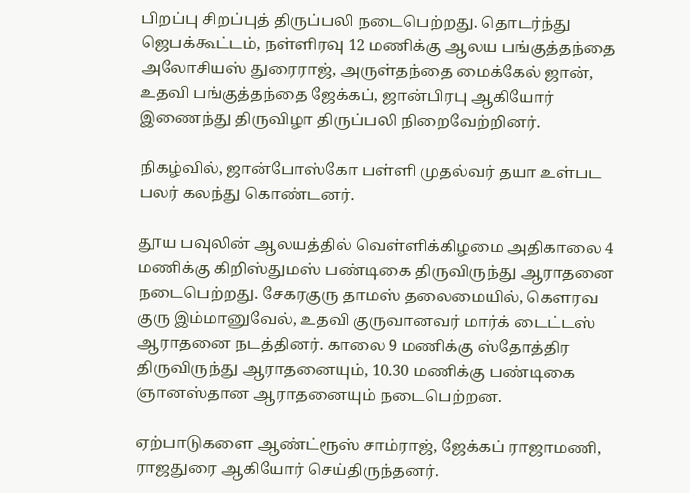பிறப்பு சிறப்புத் திருப்பலி நடைபெற்றது. தொடர்ந்து ஜெபக்கூட்டம், நள்ளிரவு 12 மணிக்கு ஆலய பங்குத்தந்தை அலோசியஸ் துரைராஜ், அருள்தந்தை மைக்கேல் ஜான், உதவி பங்குத்தந்தை ஜேக்கப், ஜான்பிரபு ஆகியோர் இணைந்து திருவிழா திருப்பலி நிறைவேற்றினர்.

நிகழ்வில், ஜான்போஸ்கோ பள்ளி முதல்வர் தயா உள்பட பலர் கலந்து கொண்டனர்.

தூய பவுலின் ஆலயத்தில் வெள்ளிக்கிழமை அதிகாலை 4 மணிக்கு கிறிஸ்துமஸ் பண்டிகை திருவிருந்து ஆராதனை நடைபெற்றது. சேகரகுரு தாமஸ் தலைமையில், கௌரவ குரு இம்மானுவேல், உதவி குருவானவர் மார்க் டைட்டஸ் ஆராதனை நடத்தினர். காலை 9 மணிக்கு ஸ்தோத்திர திருவிருந்து ஆராதனையும், 10.30 மணிக்கு பண்டிகை ஞானஸ்தான ஆராதனையும் நடைபெற்றன.

ஏற்பாடுகளை ஆண்ட்ரூஸ் சாம்ராஜ், ஜேக்கப் ராஜாமணி, ராஜதுரை ஆகியோர் செய்திருந்தனர்.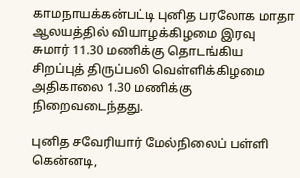காமநாயக்கன்பட்டி புனித பரலோக மாதா ஆலயத்தில் வியாழக்கிழமை இரவு சுமார் 11.30 மணிக்கு தொடங்கிய சிறப்புத் திருப்பலி வெள்ளிக்கிழமை அதிகாலை 1.30 மணிக்கு நிறைவடைந்தது.

புனித சவேரியார் மேல்நிலைப் பள்ளி கென்னடி,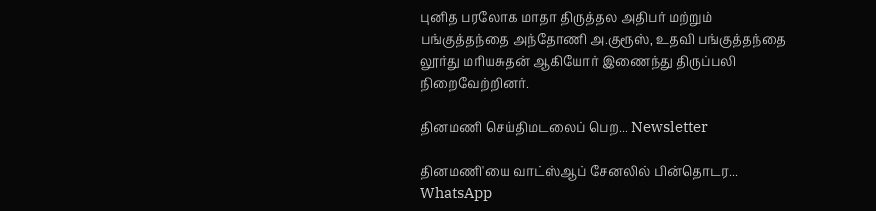புனித பரலோக மாதா திருத்தல அதிபர் மற்றும் பங்குத்தந்தை அந்தோணி அ.குரூஸ், உதவி பங்குத்தந்தை லூர்து மரியசுதன் ஆகியோர் இணைந்து திருப்பலி நிறைவேற்றினர்.

தினமணி செய்திமடலைப் பெற... Newsletter

தினமணி'யை வாட்ஸ்ஆப் சேனலில் பின்தொடர... WhatsApp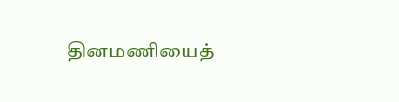தினமணியைத்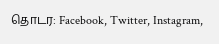தொடர: Facebook, Twitter, Instagram,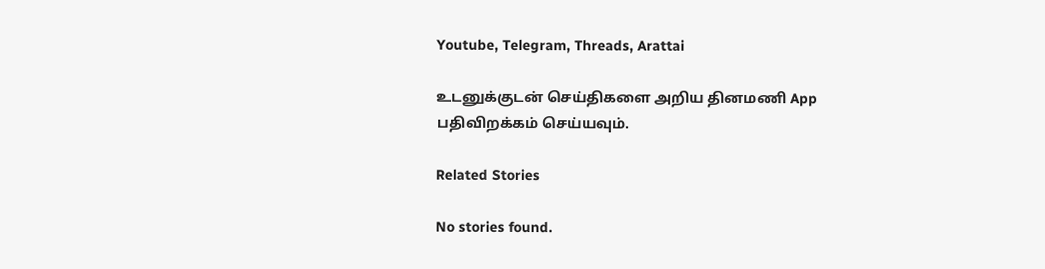Youtube, Telegram, Threads, Arattai

உடனுக்குடன் செய்திகளை அறிய தினமணி App பதிவிறக்கம் செய்யவும்.

Related Stories

No stories found.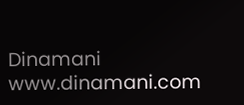Dinamani
www.dinamani.com